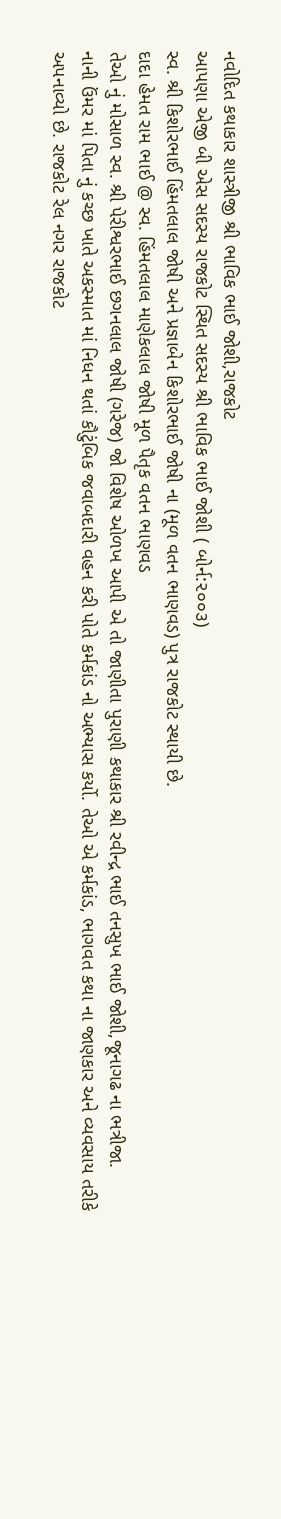નવોદિત કથાકાર શાસ્ત્રીજી શ્રી ભાવિક ભાઈ જોશી,રાજકોટ
આપણા એજી બી એસ સદસ્ય રાજકોટ સ્થિત સદસ્ય શ્રી ભાવિક ભાઈ જોશી ( બોર્ન:૨૦૦૩)
સ્વ. શ્રી કિશોરભાઈ હિંમતલાલ જોષી અને પ્રજ્ઞાબેન કિશોરભાઈ જોષી ના (મૂળ વતન ભાણવડ) પુત્ર રાજકોટ સ્થાયી છે.
દાદા હેમત રામ ભાઈ @ સ્વ. હિંમતલાલ માણેકલાલ જોષી મૂળ પૈતૃક વતન ભાણવડ
તેઓ નું મોસાળ સ્વ. શ્રી પેરીશ્વરભાઈ છગનલાલ જોષી (ગરેજ) જો વિશેષ ઓળખ આપી એ તો જાણીતા પુરાણી કથાકાર શ્રી રવીન્દ્ર ભાઈ તનસુખ ભાઈ જોશી,જૂનાગઢ ના ભત્રીજા.
નાની ઉંમર માં પિતા નું કચ્છ ખાતે અકસ્માત માં નિધન થતાં કૌટુંબિક જવાબદારી વહન કરી પોતે કર્મકાંડ નો અભ્યાસ કર્યો. તેઓ એ કર્મકાંડ, ભાગવત કથા ના જાણકાર અને વ્યવસાય તરીકે અપનાવ્યો છે. રાજકોટ રેલ નગર રાજકોટ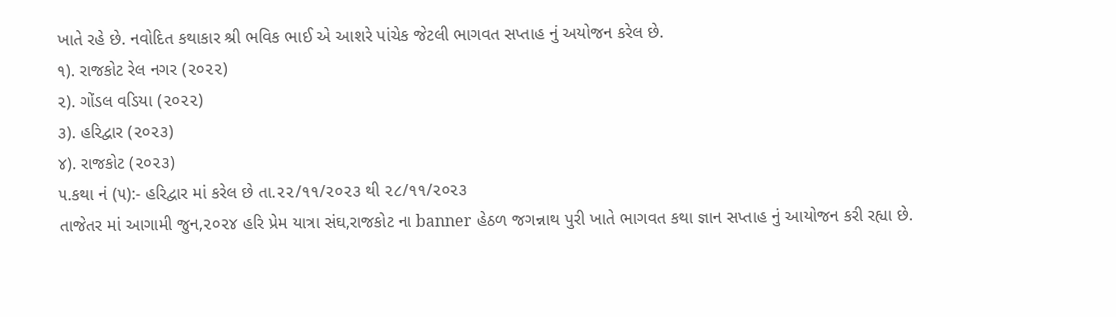ખાતે રહે છે. નવોદિત કથાકાર શ્રી ભવિક ભાઈ એ આશરે પાંચેક જેટલી ભાગવત સપ્તાહ નું અયોજન કરેલ છે.
૧). રાજકોટ રેલ નગર (૨૦૨૨)
૨). ગોંડલ વડિયા (૨૦૨૨)
૩). હરિદ્વાર (૨૦૨૩)
૪). રાજકોટ (૨૦૨૩)
૫.કથા નં (૫):- હરિદ્વાર માં કરેલ છે તા.૨૨/૧૧/૨૦૨૩ થી ૨૮/૧૧/૨૦૨૩
તાજેતર માં આગામી જુન,૨૦૨૪ હરિ પ્રેમ યાત્રા સંઘ,રાજકોટ ના banner હેઠળ જગન્નાથ પુરી ખાતે ભાગવત કથા જ્ઞાન સપ્તાહ નું આયોજન કરી રહ્યા છે.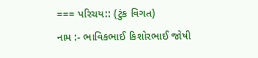=== પરિચય:: (ટુંક વિગત)
નામ :- ભાવિકભાઈ કિશોરભાઈ જોષી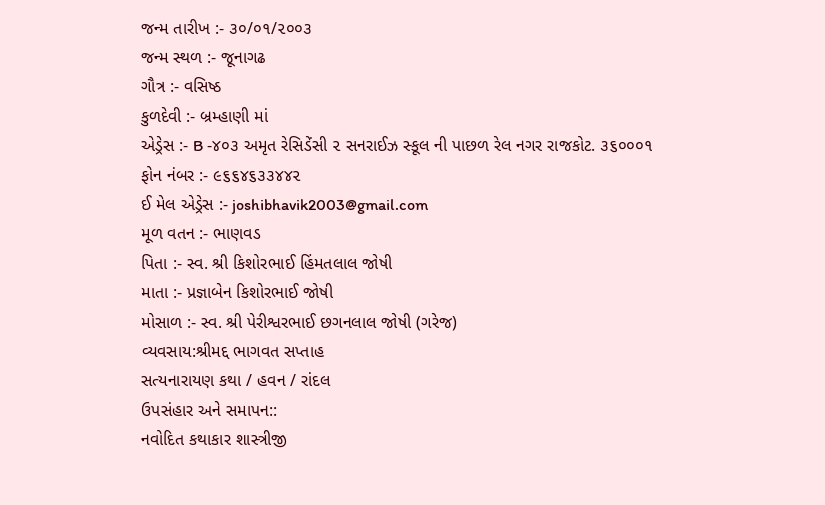જન્મ તારીખ :- ૩૦/૦૧/૨૦૦૩
જન્મ સ્થળ :- જૂનાગઢ
ગૌત્ર :- વસિષ્ઠ
કુળદેવી :- બ્રમ્હાણી માં
એડ્રેસ :- B -૪૦૩ અમૃત રેસિડેંસી ૨ સનરાઈઝ સ્કૂલ ની પાછળ રેલ નગર રાજકોટ. ૩૬૦૦૦૧
ફોન નંબર :- ૯૬૬૪૬૩૩૪૪૨
ઈ મેલ એડ્રેસ :- joshibhavik2003@gmail.com
મૂળ વતન :- ભાણવડ
પિતા :- સ્વ. શ્રી કિશોરભાઈ હિંમતલાલ જોષી
માતા :- પ્રજ્ઞાબેન કિશોરભાઈ જોષી
મોસાળ :- સ્વ. શ્રી પેરીશ્વરભાઈ છગનલાલ જોષી (ગરેજ)
વ્યવસાય:શ્રીમદ્દ ભાગવત સપ્તાહ
સત્યનારાયણ કથા / હવન / રાંદલ
ઉપસંહાર અને સમાપન::
નવોદિત કથાકાર શાસ્ત્રીજી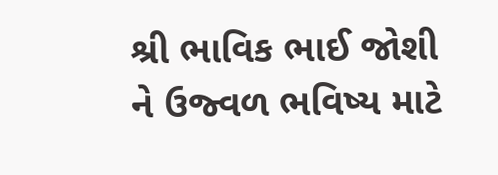શ્રી ભાવિક ભાઈ જોશી ને ઉજ્વળ ભવિષ્ય માટે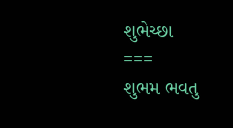શુભેચ્છા
===
શુભમ ભવતુ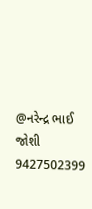@નરેન્દ્ર ભાઈ જોશી
9427502399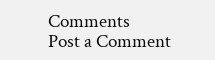Comments
Post a Comment